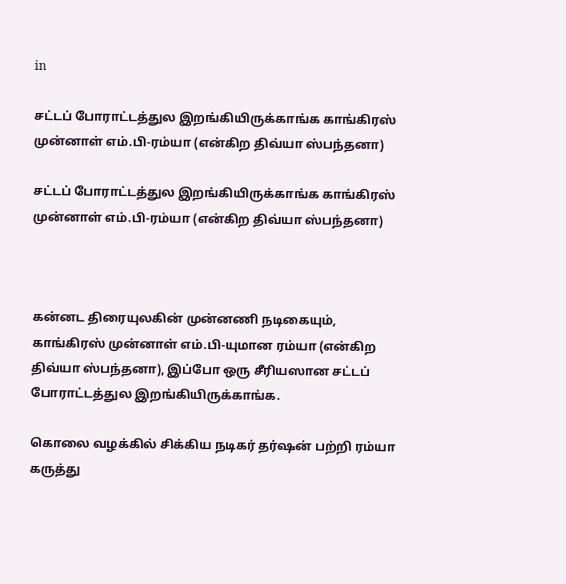in

சட்டப் போராட்டத்துல இறங்கியிருக்காங்க காங்கிரஸ் முன்னாள் எம்.பி-ரம்யா (என்கிற திவ்யா ஸ்பந்தனா)

சட்டப் போராட்டத்துல இறங்கியிருக்காங்க காங்கிரஸ் முன்னாள் எம்.பி-ரம்யா (என்கிற திவ்யா ஸ்பந்தனா)



கன்னட திரையுலகின் முன்னணி நடிகையும், காங்கிரஸ் முன்னாள் எம்.பி-யுமான ரம்யா (என்கிற திவ்யா ஸ்பந்தனா), இப்போ ஒரு சீரியஸான சட்டப் போராட்டத்துல இறங்கியிருக்காங்க.

கொலை வழக்கில் சிக்கிய நடிகர் தர்ஷன் பற்றி ரம்யா கருத்து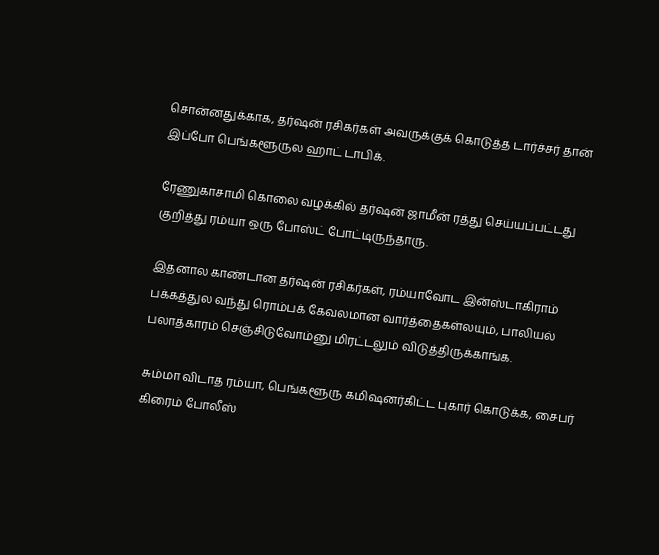சொன்னதுக்காக, தர்ஷன் ரசிகர்கள் அவருக்குக் கொடுத்த டார்ச்சர் தான் இப்போ பெங்களூருல ஹாட் டாபிக்.

ரேணுகாசாமி கொலை வழக்கில் தர்ஷன் ஜாமீன் ரத்து செய்யப்பட்டது குறித்து ரம்யா ஒரு போஸ்ட் போட்டிருந்தாரு.

இதனால காண்டான தர்ஷன் ரசிகர்கள், ரம்யாவோட இன்ஸ்டாகிராம் பக்கத்துல வந்து ரொம்பக் கேவலமான வார்த்தைகள்லயும், பாலியல் பலாத்காரம் செஞ்சிடுவோம்னு மிரட்டலும் விடுத்திருக்காங்க.

சும்மா விடாத ரம்யா, பெங்களூரு கமிஷனர்கிட்ட புகார் கொடுக்க, சைபர் கிரைம் போலீஸ்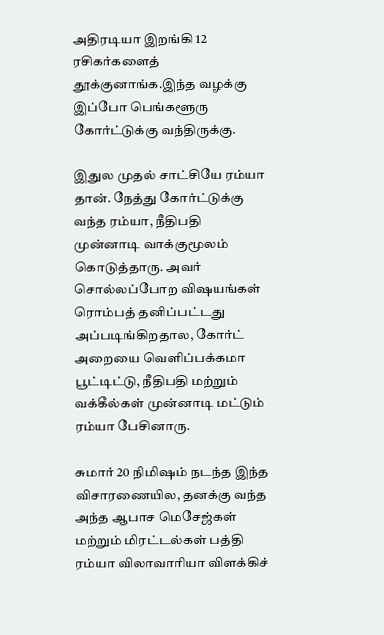அதிரடியா இறங்கி 12 ரசிகர்களைத் தூக்குனாங்க.இந்த வழக்கு இப்போ பெங்களூரு கோர்ட்டுக்கு வந்திருக்கு.

இதுல முதல் சாட்சியே ரம்யா தான். நேத்து கோர்ட்டுக்கு வந்த ரம்யா, நீதிபதி முன்னாடி வாக்குமூலம் கொடுத்தாரு. அவர் சொல்லப்போற விஷயங்கள் ரொம்பத் தனிப்பட்டது அப்படிங்கிறதால, கோர்ட் அறையை வெளிப்பக்கமா பூட்டிட்டு, நீதிபதி மற்றும் வக்கீல்கள் முன்னாடி மட்டும் ரம்யா பேசினாரு.

சுமார் 20 நிமிஷம் நடந்த இந்த விசாரணையில, தனக்கு வந்த அந்த ஆபாச மெசேஜ்கள் மற்றும் மிரட்டல்கள் பத்தி ரம்யா விலாவாரியா விளக்கிச்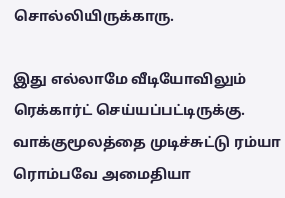சொல்லியிருக்காரு.

இது எல்லாமே வீடியோவிலும் ரெக்கார்ட் செய்யப்பட்டிருக்கு. வாக்குமூலத்தை முடிச்சுட்டு ரம்யா ரொம்பவே அமைதியா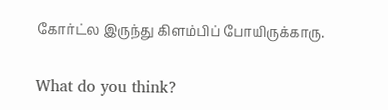கோர்ட்ல இருந்து கிளம்பிப் போயிருக்காரு.

What do you think?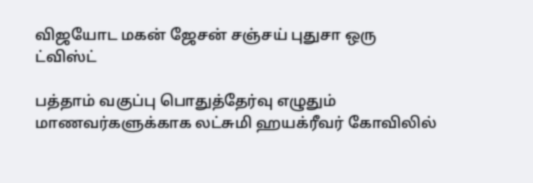விஜயோட மகன் ஜேசன் சஞ்சய் புதுசா ஒரு ட்விஸ்ட்

பத்தாம் வகுப்பு பொதுத்தேர்வு எழுதும் மாணவர்களுக்காக லட்சுமி ஹயக்ரீவர் கோவிலில்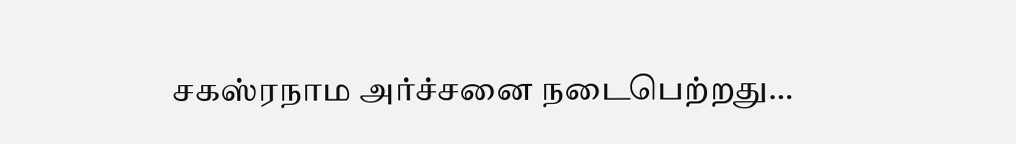சகஸ்ரநாம அர்ச்சனை நடைபெற்றது…